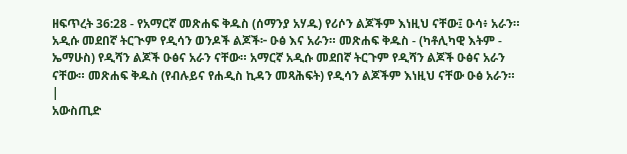ዘፍጥረት 36:28 - የአማርኛ መጽሐፍ ቅዱስ (ሰማንያ አሃዱ) የሪሶን ልጆችም እነዚህ ናቸው፤ ዑሳ፥ አራን። አዲሱ መደበኛ ትርጒም የዲሳን ወንዶች ልጆች፦ ዑፅ እና አራን። መጽሐፍ ቅዱስ - (ካቶሊካዊ እትም - ኤማሁስ) የዲሻን ልጆች ዑፅና አራን ናቸው። አማርኛ አዲሱ መደበኛ ትርጉም የዲሻን ልጆች ዑፅና አራን ናቸው። መጽሐፍ ቅዱስ (የብሉይና የሐዲስ ኪዳን መጻሕፍት) የዲሳን ልጆችም እነዚህ ናቸው ዑፅ አራን። |
አውስጢድ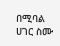በሚባል ሀገር ስሙ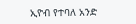ኢዮብ የተባለ አንድ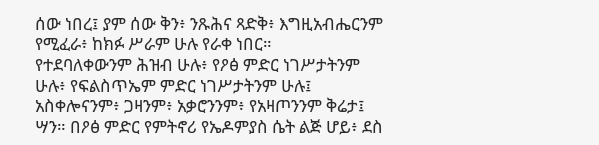ሰው ነበረ፤ ያም ሰው ቅን፥ ንጹሕና ጻድቅ፥ እግዚአብሔርንም የሚፈራ፥ ከክፉ ሥራም ሁሉ የራቀ ነበር።
የተደባለቀውንም ሕዝብ ሁሉ፥ የዖፅ ምድር ነገሥታትንም ሁሉ፥ የፍልስጥኤም ምድር ነገሥታትንም ሁሉ፤ አስቀሎናንም፥ ጋዛንም፥ አቃሮንንም፥ የአዛጦንንም ቅሬታ፤
ሣን። በዖፅ ምድር የምትኖሪ የኤዶምያስ ሴት ልጅ ሆይ፥ ደስ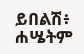ይበልሽ፥ ሐሤትም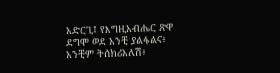አድርጊ፤ የእግዚአብሔር ጽዋ ደግሞ ወደ አንቺ ያልፋልና፥ አንቺም ትሰክሪአለሽ፥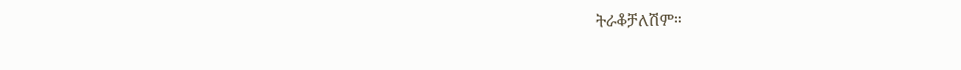ትራቆቻለሽም።